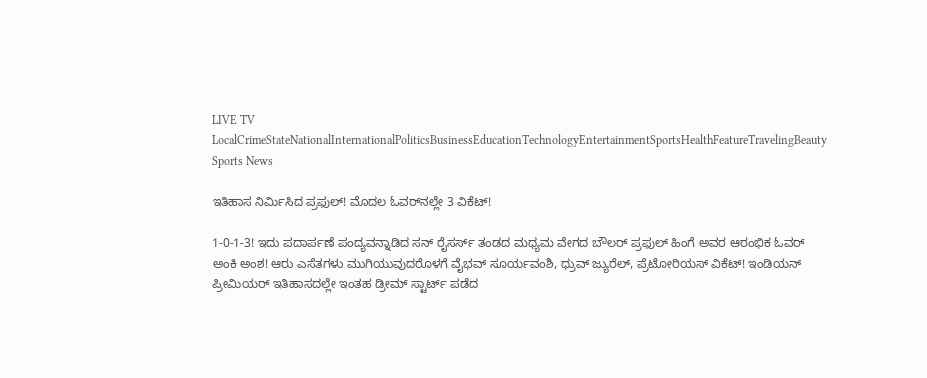LIVE TV LocalCrimeStateNationalInternationalPoliticsBusinessEducationTechnologyEntertainmentSportsHealthFeatureTravelingBeauty
Sports News

ಇತಿಹಾಸ ನಿರ್ಮಿಸಿದ ಪ್ರಫುಲ್! ಮೊದಲ ಓವರ್‌ನಲ್ಲೇ 3 ವಿಕೆಟ್!

1-0-1-3! ಇದು ಪದಾರ್ಪಣೆ ಪಂದ್ಯವನ್ನಾಡಿದ ಸನ್ ರೈಸರ್ಸ್ ತಂಡದ ಮಧ್ಯಮ ವೇಗದ ಬೌಲರ್ ಪ್ರಫುಲ್ ಹಿಂಗೆ ಅವರ ಆರಂಭಿಕ ಓವರ್ ಅಂಕಿ ಅಂಶ! ಆರು ಎಸೆತಗಳು ಮುಗಿಯುವುದರೊಳಗೆ ವೈಭವ್ ಸೂರ್ಯವಂಶಿ, ಧ್ರುವ್ ಜ್ಯುರೆಲ್, ಪ್ರೆಟೋರಿಯಸ್ ವಿಕೆಟ್! ಇಂಡಿಯನ್ ಪ್ರೀಮಿಯರ್ ಇತಿಹಾಸದಲ್ಲೇ ಇಂತಹ ಡ್ರೀಮ್ ಸ್ಟಾರ್ಟ್ ಪಡೆದ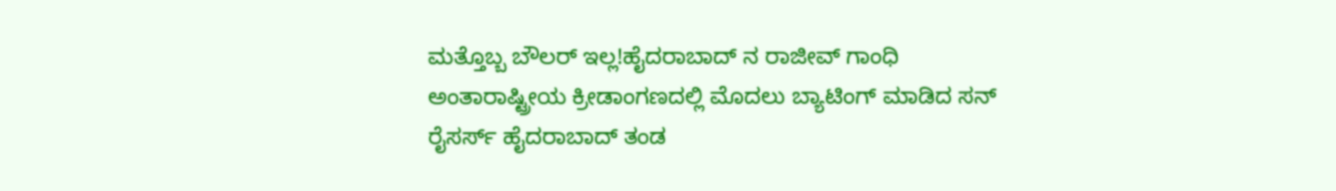ಮತ್ತೊಬ್ಬ ಬೌಲರ್ ಇಲ್ಲ!ಹೈದರಾಬಾದ್ ನ ರಾಜೀವ್ ಗಾಂಧಿ ಅಂತಾರಾಷ್ಟ್ರೀಯ ಕ್ರೀಡಾಂಗಣದಲ್ಲಿ ಮೊದಲು ಬ್ಯಾಟಿಂಗ್ ಮಾಡಿದ ಸನ್ ರೈಸರ್ಸ್ ಹೈದರಾಬಾದ್ ತಂಡ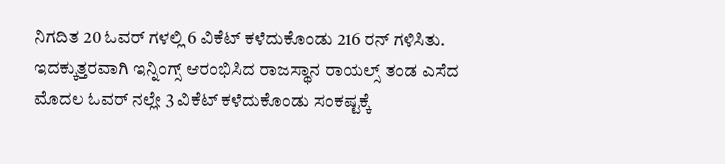ನಿಗದಿತ 20 ಓವರ್ ಗಳಲ್ಲಿ 6 ವಿಕೆಟ್ ಕಳೆದುಕೊಂಡು 216 ರನ್ ಗಳಿಸಿತು. ಇದಕ್ಕುತ್ತರವಾಗಿ ಇನ್ನಿಂಗ್ಸ್ ಆರಂಭಿಸಿದ ರಾಜಸ್ಥಾನ ರಾಯಲ್ಸ್ ತಂಡ ಎಸೆದ ಮೊದಲ ಓವರ್ ನಲ್ಲೇ 3 ವಿಕೆಟ್ ಕಳೆದುಕೊಂಡು ಸಂಕಷ್ಟಕ್ಕೆ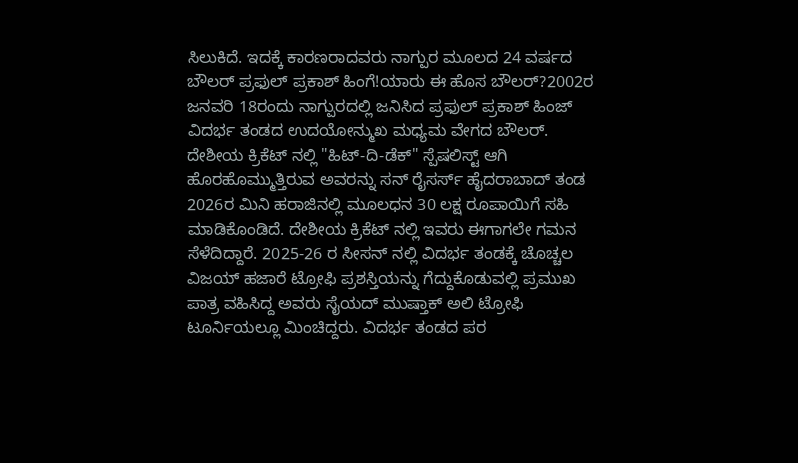ಸಿಲುಕಿದೆ. ಇದಕ್ಕೆ ಕಾರಣರಾದವರು ನಾಗ್ಪುರ ಮೂಲದ 24 ವರ್ಷದ ಬೌಲರ್ ಪ್ರಫುಲ್ ಪ್ರಕಾಶ್ ಹಿಂಗೆ!ಯಾರು ಈ ಹೊಸ ಬೌಲರ್?2002ರ ಜನವರಿ 18ರಂದು ನಾಗ್ಪುರದಲ್ಲಿ ಜನಿಸಿದ ಪ್ರಫುಲ್ ಪ್ರಕಾಶ್ ಹಿಂಜ್ ವಿದರ್ಭ ತಂಡದ ಉದಯೋನ್ಮುಖ ಮಧ್ಯಮ ವೇಗದ ಬೌಲರ್. ದೇಶೀಯ ಕ್ರಿಕೆಟ್ ನಲ್ಲಿ "ಹಿಟ್-ದಿ-ಡೆಕ್" ಸ್ಪೆಷಲಿಸ್ಟ್ ಆಗಿ ಹೊರಹೊಮ್ಮುತ್ತಿರುವ ಅವರನ್ನು ಸನ್ ರೈಸರ್ಸ್ ಹೈದರಾಬಾದ್ ತಂಡ 2026ರ ಮಿನಿ ಹರಾಜಿನಲ್ಲಿ ಮೂಲಧನ 30 ಲಕ್ಷ ರೂಪಾಯಿಗೆ ಸಹಿ ಮಾಡಿಕೊಂಡಿದೆ. ದೇಶೀಯ ಕ್ರಿಕೆಟ್ ನಲ್ಲಿ ಇವರು ಈಗಾಗಲೇ ಗಮನ ಸೆಳೆದಿದ್ದಾರೆ. 2025-26 ರ ಸೀಸನ್ ನಲ್ಲಿ ವಿದರ್ಭ ತಂಡಕ್ಕೆ ಚೊಚ್ಚಲ ವಿಜಯ್ ಹಜಾರೆ ಟ್ರೋಫಿ ಪ್ರಶಸ್ತಿಯನ್ನು ಗೆದ್ದುಕೊಡುವಲ್ಲಿ ಪ್ರಮುಖ ಪಾತ್ರ ವಹಿಸಿದ್ದ ಅವರು ಸೈಯದ್ ಮುಷ್ತಾಕ್ ಅಲಿ ಟ್ರೋಫಿ ಟೂರ್ನಿಯಲ್ಲೂ ಮಿಂಚಿದ್ದರು. ವಿದರ್ಭ ತಂಡದ ಪರ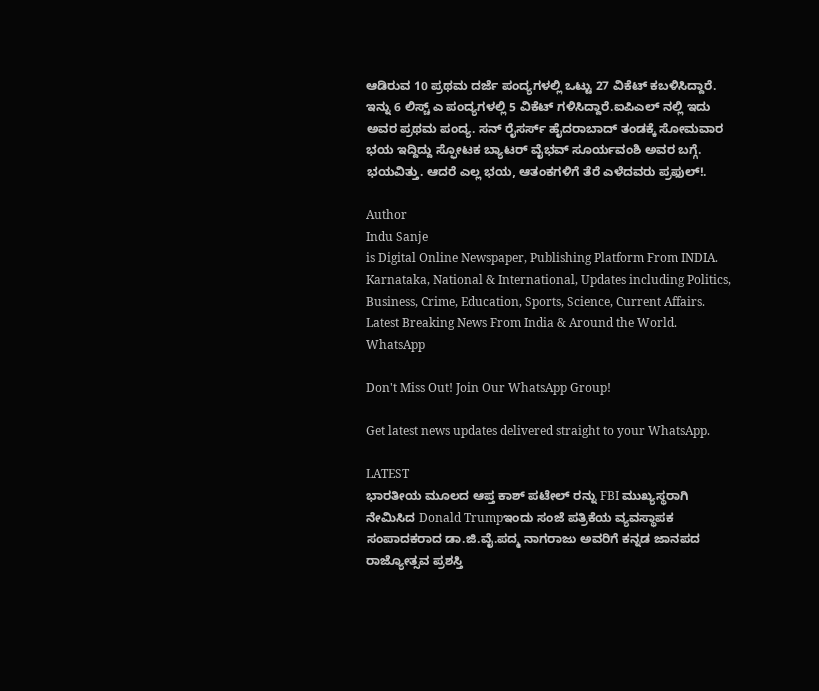ಆಡಿರುವ 10 ಪ್ರಥಮ ದರ್ಜೆ ಪಂದ್ಯಗಳಲ್ಲಿ ಒಟ್ಟು 27 ವಿಕೆಟ್ ಕಬಳಿಸಿದ್ದಾರೆ. ಇನ್ನು 6 ಲಿಸ್ಚ್ ಎ ಪಂದ್ಯಗಳಲ್ಲಿ 5 ವಿಕೆಟ್ ಗಳಿಸಿದ್ದಾರೆ.ಐಪಿಎಲ್ ನಲ್ಲಿ ಇದು ಅವರ ಪ್ರಥಮ ಪಂದ್ಯ. ಸನ್ ರೈಸರ್ಸ್ ಹೈದರಾಬಾದ್ ತಂಡಕ್ಕೆ ಸೋಮವಾರ ಭಯ ಇದ್ದಿದ್ದು ಸ್ಫೋಟಕ ಬ್ಯಾಟರ್ ವೈಭವ್ ಸೂರ್ಯವಂಶಿ ಅವರ ಬಗ್ಗೆ. ಭಯವಿತ್ತು. ಆದರೆ ಎಲ್ಲ ಭಯ, ಆತಂಕಗಳಿಗೆ ತೆರೆ ಎಳೆದವರು ಪ್ರಫುಲ್!.

Author
Indu Sanje
is Digital Online Newspaper, Publishing Platform From INDIA. Karnataka, National & International, Updates including Politics, Business, Crime, Education, Sports, Science, Current Affairs. Latest Breaking News From India & Around the World.
WhatsApp

Don't Miss Out! Join Our WhatsApp Group!

Get latest news updates delivered straight to your WhatsApp.

LATEST
ಭಾರತೀಯ ಮೂಲದ ಆಪ್ತ ಕಾಶ್ ಪಟೇಲ್ ರನ್ನು FBI ಮುಖ್ಯಸ್ಥರಾಗಿ ನೇಮಿಸಿದ Donald Trumpಇಂದು ಸಂಜೆ ಪತ್ರಿಕೆಯ ವ್ಯವಸ್ಥಾಪಕ ಸಂಪಾದಕರಾದ ಡಾ.ಜಿ.ವೈ.ಪದ್ಮ ನಾಗರಾಜು ಅವರಿಗೆ ಕನ್ನಡ ಜಾನಪದ ರಾಜ್ಯೋತ್ಸವ ಪ್ರಶಸ್ತಿ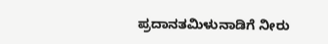ಪ್ರದಾನತಮಿಳುನಾಡಿಗೆ ನೀರು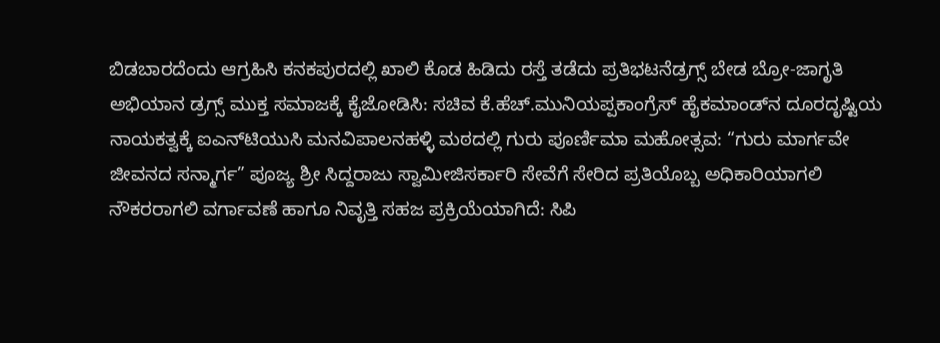ಬಿಡಬಾರದೆಂದು ಆಗ್ರಹಿಸಿ ಕನಕಪುರದಲ್ಲಿ ಖಾಲಿ ಕೊಡ ಹಿಡಿದು ರಸ್ತೆ ತಡೆದು ಪ್ರತಿಭಟನೆಡ್ರಗ್ಸ್ ಬೇಡ ಬ್ರೋ-ಜಾಗೃತಿ ಅಭಿಯಾನ ಡ್ರಗ್ಸ್ ಮುಕ್ತ ಸಮಾಜಕ್ಕೆ ಕೈಜೋಡಿಸಿ: ಸಚಿವ ಕೆ.ಹೆಚ್.ಮುನಿಯಪ್ಪಕಾಂಗ್ರೆಸ್ ಹೈಕಮಾಂಡ್‌ನ ದೂರದೃಷ್ಟಿಯ ನಾಯಕತ್ವಕ್ಕೆ ಐಎನ್‌ಟಿಯುಸಿ ಮನವಿಪಾಲನಹಳ್ಳಿ ಮಠದಲ್ಲಿ ಗುರು ಪೂರ್ಣಿಮಾ ಮಹೋತ್ಸವ: “ಗುರು ಮಾರ್ಗವೇ ಜೀವನದ ಸನ್ಮಾರ್ಗ” ಪೂಜ್ಯ ಶ್ರೀ ಸಿದ್ದರಾಜು ಸ್ವಾಮೀಜಿಸರ್ಕಾರಿ ಸೇವೆಗೆ ಸೇರಿದ ಪ್ರತಿಯೊಬ್ಬ ಅಧಿಕಾರಿಯಾಗಲಿ ನೌಕರರಾಗಲಿ ವರ್ಗಾವಣೆ ಹಾಗೂ ನಿವೃತ್ತಿ ಸಹಜ ಪ್ರಕ್ರಿಯೆಯಾಗಿದೆ: ಸಿಪಿ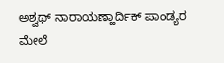ಅಶ್ವಥ್ ನಾರಾಯಣ್ಹಾರ್ದಿಕ್ ಪಾಂಡ್ಯರ ಮೇಲೆ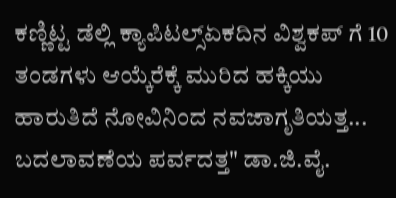ಕಣ್ಣಿಟ್ಟ ಡೆಲ್ಲಿ ಕ್ಯಾಪಿಟಲ್ಸ್ಏಕದಿನ ವಿಶ್ವಕಪ್ ಗೆ 10 ತಂಡಗಳು ಆಯ್ಕೆರೆಕ್ಕೆ ಮುರಿದ ಹಕ್ಕಿಯು ಹಾರುತಿದೆ ನೋವಿನಿಂದ ನವಜಾಗೃತಿಯತ್ತ... ಬದಲಾವಣೆಯ ಪರ್ವದತ್ತ" ಡಾ.ಜಿ.ವೈ.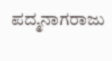ಪದ್ಮನಾಗರಾಜು